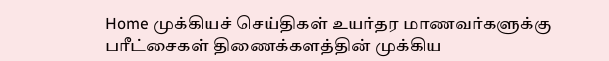Home முக்கியச் செய்திகள் உயர்தர மாணவர்களுக்கு பரீட்சைகள் திணைக்களத்தின் முக்கிய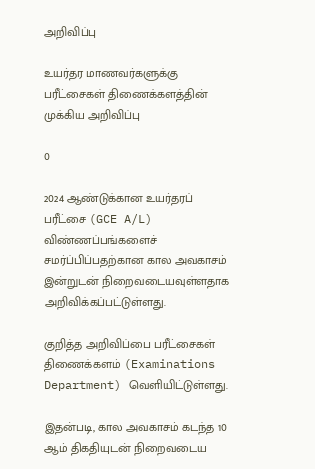அறிவிப்பு

உயர்தர மாணவர்களுக்கு பரீட்சைகள் திணைக்களத்தின் முக்கிய அறிவிப்பு

0

2024 ஆண்டுக்கான உயர்தரப் பரீட்சை (GCE A/L) விண்ணப்பங்களைச் சமர்ப்பிப்பதற்கான கால அவகாசம் இன்றுடன் நிறைவடையவுள்ளதாக அறிவிக்கப்பட்டுள்ளது.

குறித்த அறிவிப்பை பரீட்சைகள் திணைக்களம் (Examinations Department) வெளியிட்டுள்ளது.

இதன்படி, கால அவகாசம் கடந்த 10 ஆம் திகதியுடன் நிறைவடைய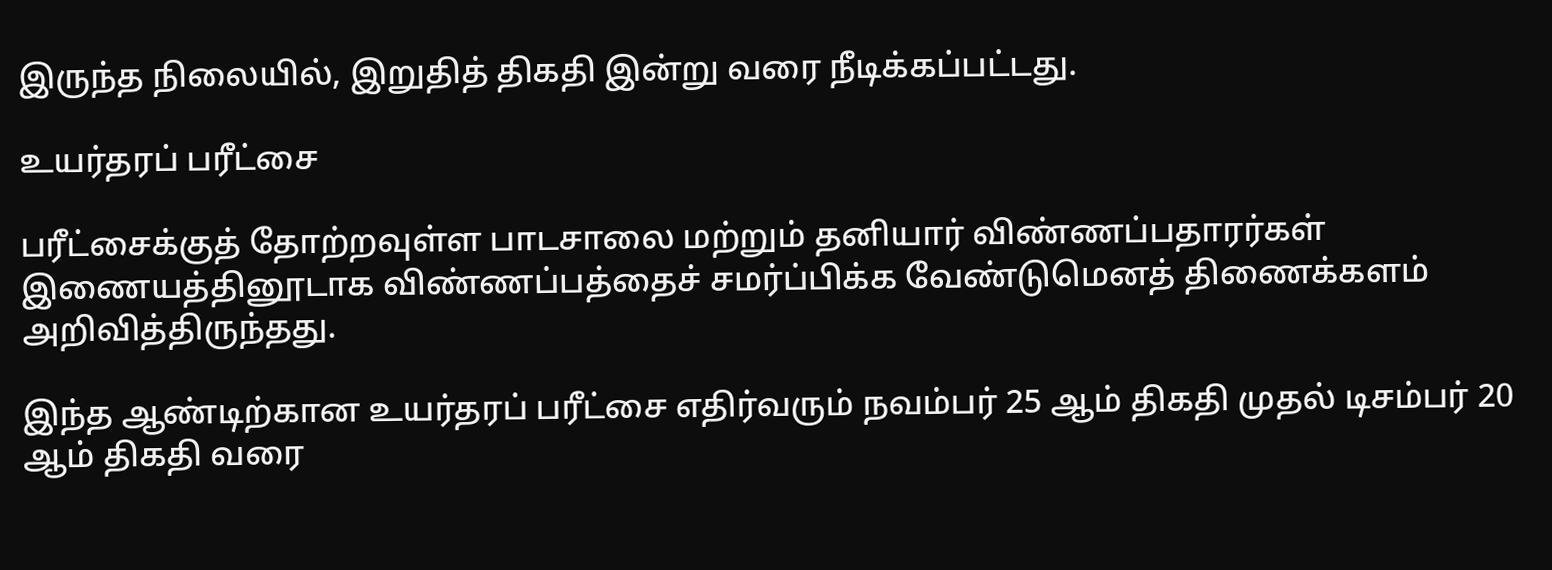இருந்த நிலையில், இறுதித் திகதி இன்று வரை நீடிக்கப்பட்டது.

உயர்தரப் பரீட்சை

பரீட்சைக்குத் தோற்றவுள்ள பாடசாலை மற்றும் தனியார் விண்ணப்பதாரர்கள் இணையத்தினூடாக விண்ணப்பத்தைச் சமர்ப்பிக்க வேண்டுமெனத் திணைக்களம் அறிவித்திருந்தது.

இந்த ஆண்டிற்கான உயர்தரப் பரீட்சை எதிர்வரும் நவம்பர் 25 ஆம் திகதி முதல் டிசம்பர் 20 ஆம் திகதி வரை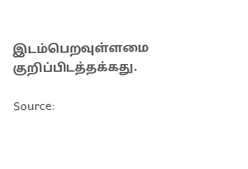இடம்பெறவுள்ளமை குறிப்பிடத்தக்கது.

Source: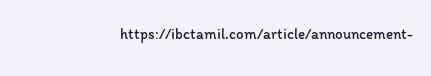https://ibctamil.com/article/announcement-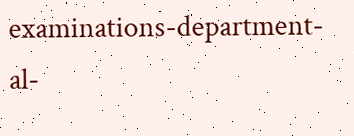examinations-department-al-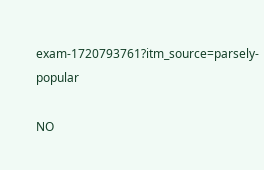exam-1720793761?itm_source=parsely-popular

NO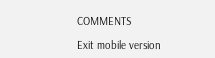COMMENTS

Exit mobile version